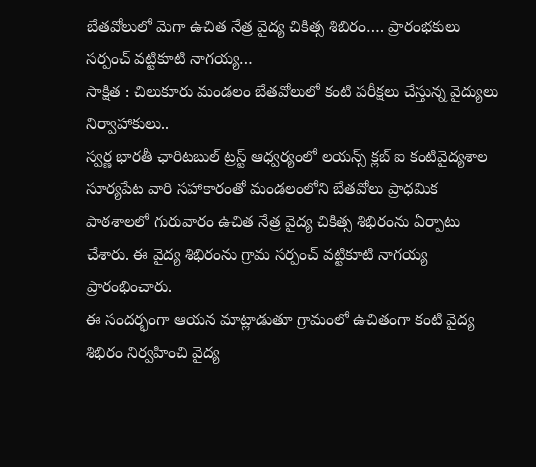బేతవోలులో మెగా ఉచిత నేత్ర వైద్య చికిత్స శిబిరం…. ప్రారంభకులు సర్పంచ్ వట్టికూటి నాగయ్య…
సాక్షిత : చిలుకూరు మండలం బేతవోలులో కంటి పరీక్షలు చేస్తున్న వైద్యులు నిర్వాహాకులు..
స్వర్ణ భారతీ ఛారిటబుల్ ట్రస్ట్ ఆధ్వర్యంలో లయన్స్ క్లబ్ ఐ కంటివైద్యశాల సూర్యపేట వారి సహాకారంతో మండలంలోని బేతవోలు ప్రాధమిక పాఠశాలలో గురువారం ఉచిత నేత్ర వైద్య చికిత్స శిభిరంను ఏర్పాటు చేశారు. ఈ వైద్య శిభిరంను గ్రామ సర్పంచ్ వట్టికూటి నాగయ్య ప్రారంభించారు.
ఈ సందర్భంగా ఆయన మాట్లాడుతూ గ్రామంలో ఉచితంగా కంటి వైద్య శిభిరం నిర్వహించి వైద్య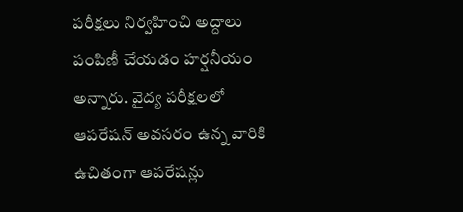పరీక్షలు నిర్వహించి అద్దాలు పంపిణీ చేయడం హర్షనీయం అన్నారు. వైద్య పరీక్షలలో ఆపరేషన్ అవసరం ఉన్న వారికి ఉచితంగా ఆపరేషన్లు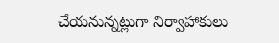చేయనున్నట్లుగా నిర్వాహాకులు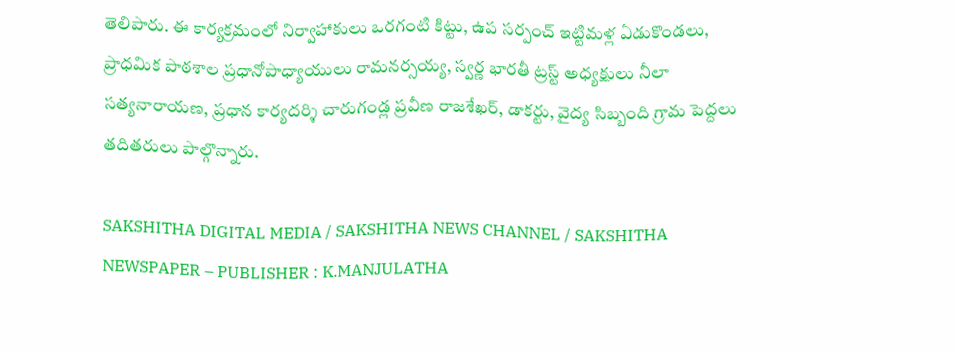తెలిపారు. ఈ కార్యక్రమంలో నిర్వాహాకులు ఒరగంటి కిట్టు, ఉప సర్పంచ్ ఇట్టిమళ్ల ఏడుకొండలు, ప్రాధమిక పాఠశాల ప్రధానోపాధ్యాయులు రామనర్సయ్య, స్వర్ణ భారతీ ట్రస్ట్ అధ్యక్షులు నీలా సత్యనారాయణ, ప్రధాన కార్యదర్శి చారుగండ్ల ప్రవీణ రాజశేఖర్, డాకర్టు, వైద్య సిబ్బంది గ్రామ పెద్దలు తదితరులు పాల్గొన్నారు.

SAKSHITHA DIGITAL MEDIA / SAKSHITHA NEWS CHANNEL / SAKSHITHA NEWSPAPER – PUBLISHER : K.MANJULATHA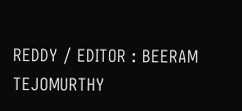REDDY / EDITOR : BEERAM TEJOMURTHY